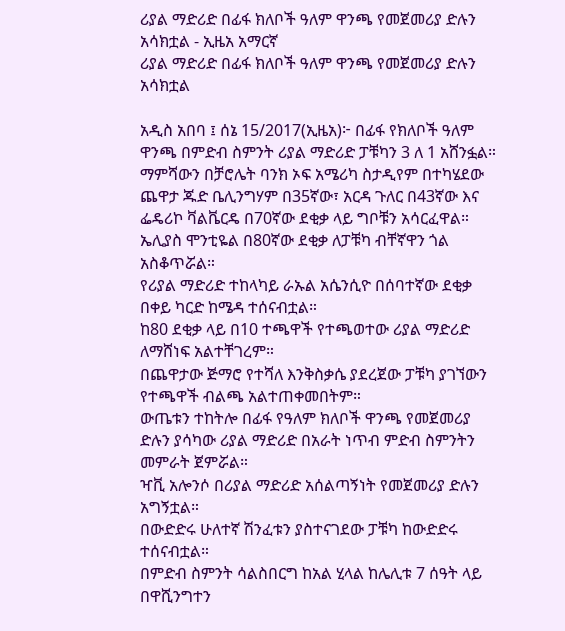ሪያል ማድሪድ በፊፋ ክለቦች ዓለም ዋንጫ የመጀመሪያ ድሉን አሳክቷል - ኢዜአ አማርኛ
ሪያል ማድሪድ በፊፋ ክለቦች ዓለም ዋንጫ የመጀመሪያ ድሉን አሳክቷል

አዲስ አበባ ፤ ሰኔ 15/2017(ኢዜአ)፦ በፊፋ የክለቦች ዓለም ዋንጫ በምድብ ስምንት ሪያል ማድሪድ ፓቹካን 3 ለ 1 አሸንፏል።
ማምሻውን በቻሮሌት ባንክ ኦፍ አሜሪካ ስታዲየም በተካሄደው ጨዋታ ጁድ ቤሊንግሃም በ35ኛው፣ አርዳ ጉለር በ43ኛው እና ፌዴሪኮ ቫልቬርዴ በ70ኛው ደቂቃ ላይ ግቦቹን አሳርፈዋል።
ኤሊያስ ሞንቲዬል በ80ኛው ደቂቃ ለፓቹካ ብቸኛዋን ጎል አስቆጥሯል።
የሪያል ማድሪድ ተከላካይ ራኡል አሴንሲዮ በሰባተኛው ደቂቃ በቀይ ካርድ ከሜዳ ተሰናብቷል።
ከ80 ደቂቃ ላይ በ10 ተጫዋች የተጫወተው ሪያል ማድሪድ ለማሸነፍ አልተቸገረም።
በጨዋታው ጅማሮ የተሻለ እንቅስቃሴ ያደረጀው ፓቹካ ያገኘውን የተጫዋች ብልጫ አልተጠቀመበትም።
ውጤቱን ተከትሎ በፊፋ የዓለም ክለቦች ዋንጫ የመጀመሪያ ድሉን ያሳካው ሪያል ማድሪድ በአራት ነጥብ ምድብ ስምንትን መምራት ጀምሯል።
ዣቪ አሎንሶ በሪያል ማድሪድ አሰልጣኝነት የመጀመሪያ ድሉን አግኝቷል።
በውድድሩ ሁለተኛ ሽንፈቱን ያስተናገደው ፓቹካ ከውድድሩ ተሰናብቷል።
በምድብ ስምንት ሳልስበርግ ከአል ሂላል ከሌሊቱ 7 ሰዓት ላይ በዋሺንግተን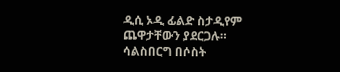ዲሲ ኦዲ ፊልድ ስታዲየም ጨዋታቸውን ያደርጋሉ።
ሳልስበርግ በሶስት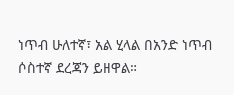ነጥብ ሁለተኛ፣ አል ሂላል በአንድ ነጥብ ሶስተኛ ደረጃን ይዘዋል።